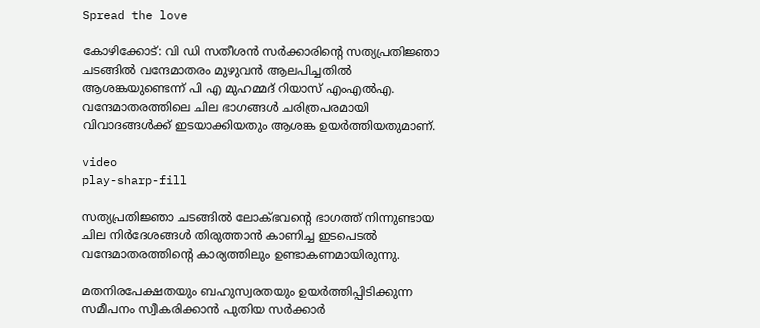Spread the love

കോഴിക്കോട്: വി ഡി സതീശൻ സർക്കാരിന്‍റെ സത്യപ്രതിജ്ഞാ ചടങ്ങിൽ വന്ദേമാതരം മുഴുവൻ ആലപിച്ചതിൽ ആശങ്കയുണ്ടെന്ന് പി എ മുഹമ്മദ് റിയാസ് എംഎൽഎ. വന്ദേമാതരത്തിലെ ചില ഭാഗങ്ങൾ ചരിത്രപരമായി വിവാദങ്ങൾക്ക് ഇടയാക്കിയതും ആശങ്ക ഉയർത്തിയതുമാണ്.

video
play-sharp-fill

സത്യപ്രതിജ്ഞാ ചടങ്ങിൽ ലോക്ഭവന്റെ ഭാഗത്ത് നിന്നുണ്ടായ ചില നിർദേശങ്ങൾ തിരുത്താൻ കാണിച്ച ഇടപെടൽ വന്ദേമാതരത്തിന്റെ കാര്യത്തിലും ഉണ്ടാകണമായിരുന്നു.

മതനിരപേക്ഷതയും ബഹുസ്വരതയും ഉയർത്തിപ്പിടിക്കുന്ന സമീപനം സ്വീകരിക്കാൻ പുതിയ സർക്കാർ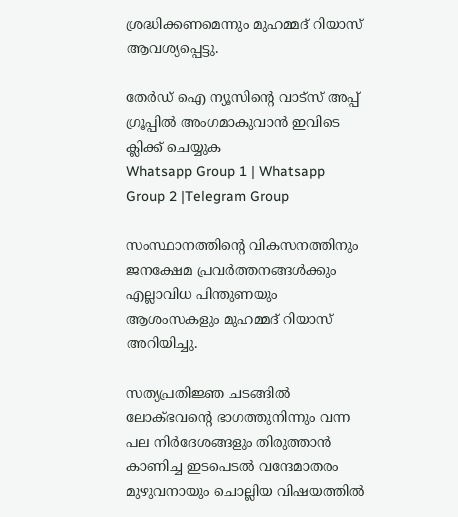ശ്രദ്ധിക്കണമെന്നും മുഹമ്മദ് റിയാസ് ആവശ്യപ്പെട്ടു.

തേർഡ് ഐ ന്യൂസിന്റെ വാട്സ് അപ്പ് ഗ്രൂപ്പിൽ അംഗമാകുവാൻ ഇവിടെ ക്ലിക്ക് ചെയ്യുക
Whatsapp Group 1 | Whatsapp Group 2 |Telegram Group

സംസ്ഥാനത്തിന്‍റെ വികസനത്തിനും ജനക്ഷേമ പ്രവർത്തനങ്ങൾക്കും എല്ലാവിധ പിന്തുണയും ആശംസകളും മുഹമ്മദ് റിയാസ് അറിയിച്ചു.

സത്യപ്രതിജ്ഞ ചടങ്ങിൽ ലോക്ഭവന്‍റെ ഭാഗത്തുനിന്നും വന്ന പല നിർദേശങ്ങളും തിരുത്താൻ കാണിച്ച ഇടപെടൽ വന്ദേമാതരം മുഴുവനായും ചൊല്ലിയ വിഷയത്തിൽ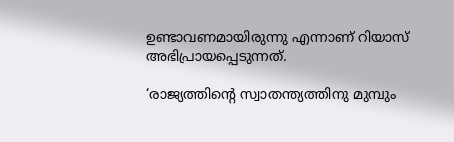ഉണ്ടാവണമായിരുന്നു എന്നാണ് റിയാസ് അഭിപ്രായപ്പെടുന്നത്.

‘രാജ്യത്തിന്‍റെ സ്വാതന്ത്യത്തിനു മുമ്പും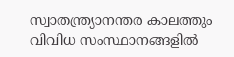സ്വാതന്ത്ര്യാനന്തര കാലത്തും വിവിധ സംസ്ഥാനങ്ങളിൽ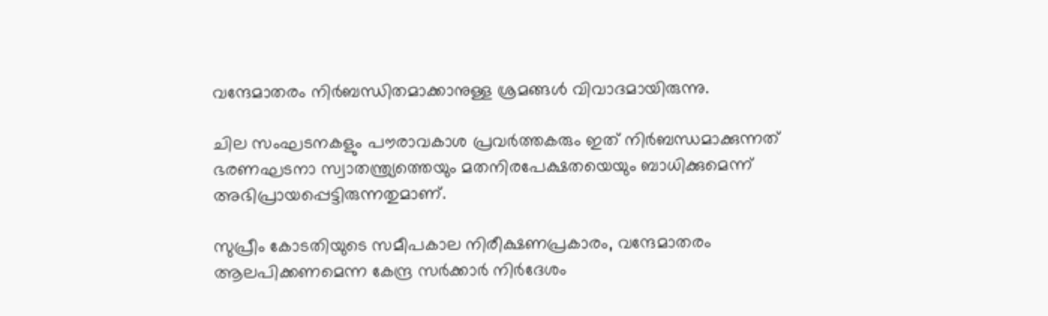വന്ദേമാതരം നിർബന്ധിതമാക്കാനുള്ള ശ്രമങ്ങൾ വിവാദമായിരുന്നു.

ചില സംഘടനകളും പൗരാവകാശ പ്രവർത്തകരും ഇത് നിർബന്ധമാക്കുന്നത് ഭരണഘടനാ സ്വാതന്ത്ര്യത്തെയും മതനിരപേക്ഷതയെയും ബാധിക്കുമെന്ന് അഭിപ്രായപ്പെട്ടിരുന്നതുമാണ്.

സുപ്രീം കോടതിയുടെ സമീപകാല നിരീക്ഷണപ്രകാരം, വന്ദേമാതരം ആലപിക്കണമെന്ന കേന്ദ്ര സർക്കാർ നിർദേശം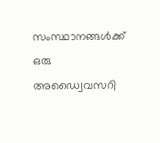സംസ്ഥാനങ്ങൾക്ക് ഒരു അഡ്വൈവസറി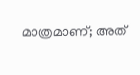മാത്രമാണ്; അത്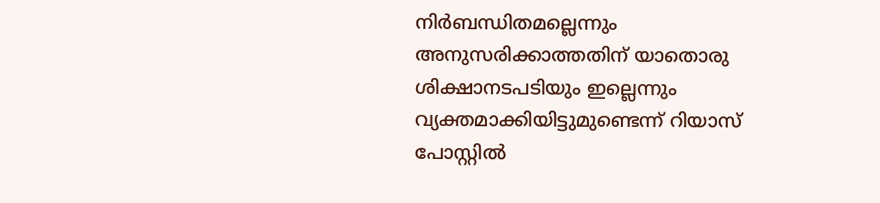നിർബന്ധിതമല്ലെന്നും അനുസരിക്കാത്തതിന് യാതൊരു ശിക്ഷാനടപടിയും ഇല്ലെന്നും വ്യക്തമാക്കിയിട്ടുമുണ്ടെന്ന് റിയാസ് പോസ്റ്റില്‍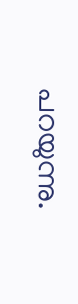പറയുന്നു.